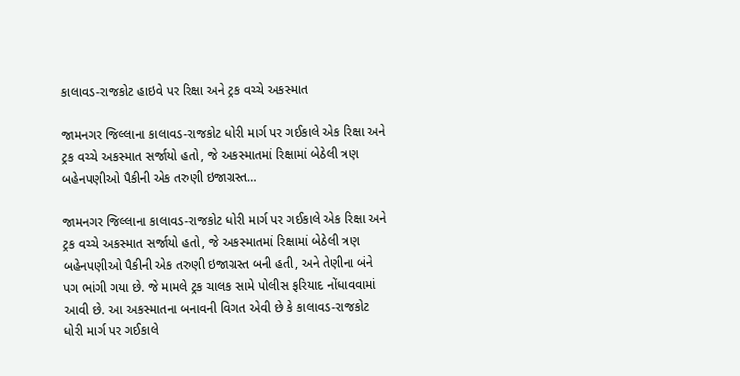કાલાવડ-રાજકોટ હાઇવે પર રિક્ષા અને ટ્રક વચ્ચે અકસ્માત

જામનગર જિલ્લાના કાલાવડ-રાજકોટ ધોરી માર્ગ પર ગઈકાલે એક રિક્ષા અને ટ્રક વચ્ચે અકસ્માત સર્જાયો હતો, જે અકસ્માતમાં રિક્ષામાં બેઠેલી ત્રણ બહેનપણીઓ પૈકીની એક તરુણી ઇજાગ્રસ્ત…

જામનગર જિલ્લાના કાલાવડ-રાજકોટ ધોરી માર્ગ પર ગઈકાલે એક રિક્ષા અને ટ્રક વચ્ચે અકસ્માત સર્જાયો હતો, જે અકસ્માતમાં રિક્ષામાં બેઠેલી ત્રણ બહેનપણીઓ પૈકીની એક તરુણી ઇજાગ્રસ્ત બની હતી, અને તેણીના બંને પગ ભાંગી ગયા છે. જે મામલે ટ્રક ચાલક સામે પોલીસ ફરિયાદ નોંધાવવામાં આવી છે. આ અકસ્માતના બનાવની વિગત એવી છે કે કાલાવડ-રાજકોટ ધોરી માર્ગ પર ગઈકાલે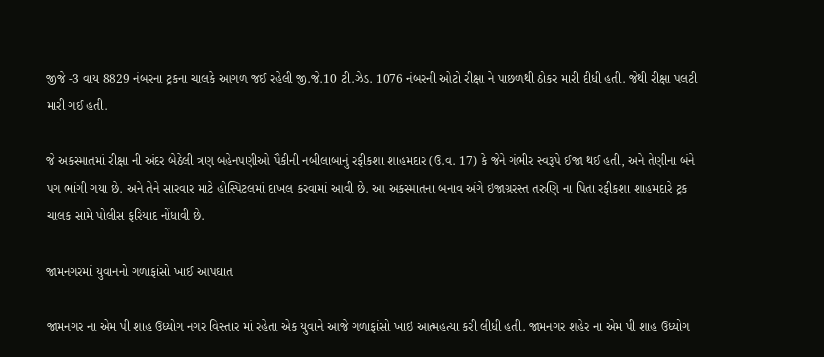જીજે -3 વાય 8829 નંબરના ટ્રકના ચાલકે આગળ જઈ રહેલી જી.જે.10 ટી.ઝેડ. 1076 નંબરની ઓટો રીક્ષા ને પાછળથી ઠોકર મારી દીધી હતી. જેથી રીક્ષા પલટી મારી ગઈ હતી.

જે અકસ્માતમાં રીક્ષા ની અંદર બેઠેલી ત્રણ બહેનપણીઓ પૈકીની નબીલાબાનું રફીકશા શાહમદાર (ઉ.વ. 17) કે જેને ગંભીર સ્વરૂપે ઈજા થઈ હતી, અને તેણીના બંને પગ ભાંગી ગયા છે. અને તેને સારવાર માટે હોસ્પિટલમાં દાખલ કરવામાં આવી છે. આ અકસ્માતના બનાવ અંગે ઇજાગ્રરસ્ત તરુણિ ના પિતા રફીકશા શાહમદારે ટ્રક ચાલક સામે પોલીસ ફરિયાદ નોંધાવી છે.

જામનગરમાં યુવાનનો ગળાફાંસો ખાઈ આપઘાત

જામનગર ના એમ પી શાહ ઉધ્યોગ નગર વિસ્તાર માં રહેતા એક યુવાને આજે ગળાફાંસો ખાઇ આત્મહત્યા કરી લીધી હતી. જામનગર શહેર ના એમ પી શાહ ઉધ્યોગ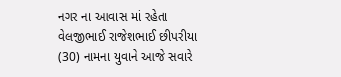નગર ના આવાસ માં રહેતા વેલજીભાઈ રાજેશભાઈ છીપરીયા (30) નામના યુવાને આજે સવારે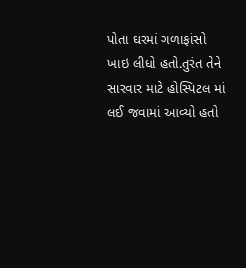પોતા ઘરમાં ગળાફાંસો ખાઇ લીધો હતો.તુરંત તેને સારવાર માટે હોસ્પિટલ માં લઈ જવામાં આવ્યો હતો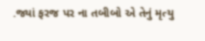.જ્યાં ફરજ પર ના તબીબો એ તેનું મૃત્યુ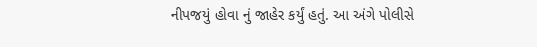નીપજયું હોવા નું જાહેર કર્યું હતું. આ અંગે પોલીસે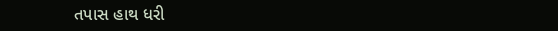તપાસ હાથ ધરી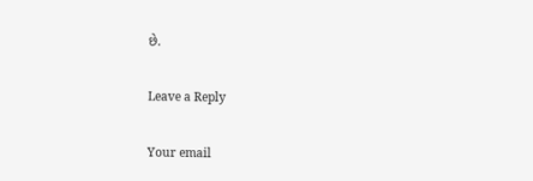છે.

Leave a Reply

Your email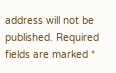address will not be published. Required fields are marked *